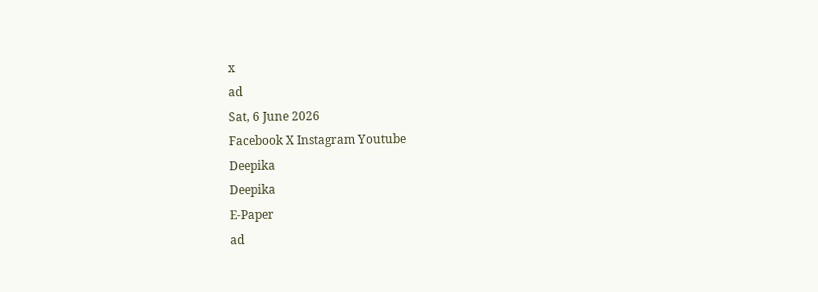x
ad
Sat, 6 June 2026
Facebook X Instagram Youtube
Deepika
Deepika
E-Paper
ad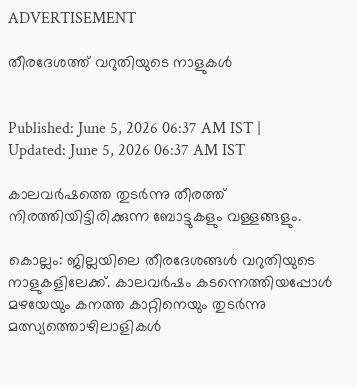ADVERTISEMENT

തീരദേശത്ത് വറുതിയുടെ നാളുകൾ


Published: June 5, 2026 06:37 AM IST | Updated: June 5, 2026 06:37 AM IST

കാലവർഷത്തെ തുടർന്നു തീരത്ത് നിരത്തിയിട്ടിരിക്കുന്ന ബോട്ടുകളും വള്ളങ്ങളും.

കൊല്ലം: ജില്ലയിലെ തീരദേശങ്ങള്‍ വറുതിയുടെ നാളുകളിലേക്ക്. കാലവര്‍ഷം കടന്നെത്തിയപ്പോള്‍ മഴയേയും കനത്ത കാറ്റിനെയും തുടര്‍ന്നു മത്സ്യത്തൊഴിലാളികൾ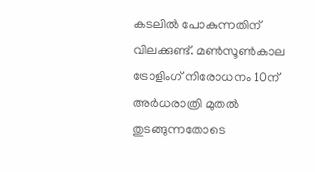കടലില്‍ പോകുന്നതിന് വിലക്കുണ്ട്. മണ്‍സൂണ്‍കാല ട്രോളിംഗ് നിരോധനം 10ന് അര്‍ധരാത്രി മുതല്‍ തുടങ്ങുന്നതോടെ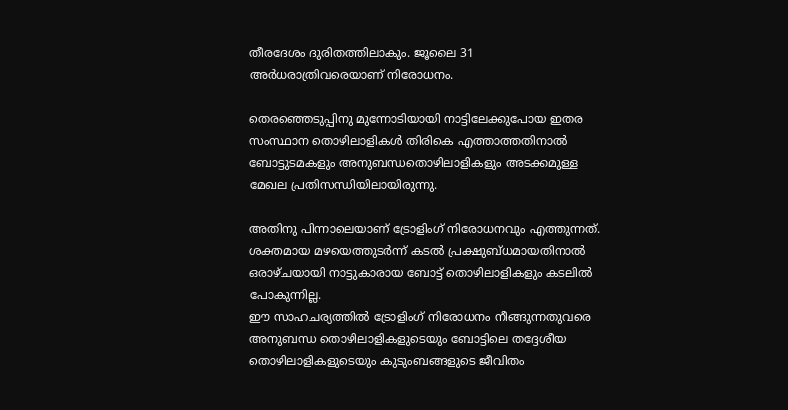തീരദേശം ദുരിതത്തിലാകും. ജൂലൈ 31 അര്‍ധരാത്രിവരെയാണ് നിരോധനം.

തെരഞ്ഞെടുപ്പിനു മുന്നോടിയായി നാട്ടിലേക്കുപോയ ഇതര സംസ്ഥാന തൊഴിലാളികള്‍ തിരികെ എത്താത്തതിനാല്‍ ബോട്ടുടമകളും അനുബന്ധതൊഴിലാളികളും അടക്കമുള്ള മേഖല പ്രതിസന്ധിയിലായിരുന്നു.

അതിനു പിന്നാലെയാണ് ട്രോളിംഗ് നിരോധനവും എത്തുന്നത്. ശക്തമായ മഴയെത്തുടര്‍ന്ന് കടല്‍ പ്രക്ഷുബ്ധമായതിനാല്‍ ഒരാഴ്ചയായി നാട്ടുകാരായ ബോട്ട് തൊഴിലാളികളും കടലില്‍ പോകുന്നില്ല.
ഈ സാഹചര്യത്തില്‍ ട്രോളിംഗ് നിരോധനം നീങ്ങുന്നതുവരെ അനുബന്ധ തൊഴിലാളികളുടെയും ബോട്ടിലെ തദ്ദേശീയ തൊഴിലാളികളുടെയും കുടുംബങ്ങളുടെ ജീവിതം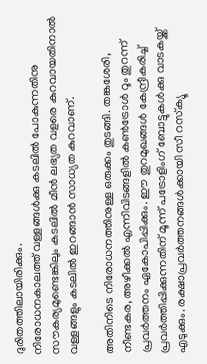ദുരിതത്തിലായിരിക്കും.
നിരോധനകാലത്ത് വള്ളങ്ങള്‍ക്കു കടലില്‍ പോകുന്നതിനു സൗകര്യമുണ്ടെങ്കിലും കടലില്‍ മീന്‍ ലഭ്യത വളരെ കുറവായതിനാല്‍ വള്ളങ്ങളും കടലില്‍ ഇറങ്ങാന്‍ സാധ്യത കുറവാണ്.

അതിനിടെ നിരോധനത്തിനുള്ള ഒരുക്കം തുടങ്ങി. തങ്കശേരി, നീണ്ടകര, അഴീക്കല്‍ എന്നിവിടങ്ങളില്‍ കണ്‍ട്രോള്‍ റൂം തുറന്ന് പ്രവര്‍ത്തനം ഏകോപിപ്പിക്കും. ഈ തുറമുഖങ്ങള്‍ കേന്ദ്രീകരിച്ച് പ്രവര്‍ത്തിപ്പിക്കുന്നതിന് മൂന്ന് പട്രോളിംഗ് ബോട്ടുകള്‍ക്കു വാടകയ്ക്ക് എടുക്കും. രക്ഷാപ്രവര്‍ത്തനങ്ങള്‍ക്കായി സീ റസ്‌ക്യൂ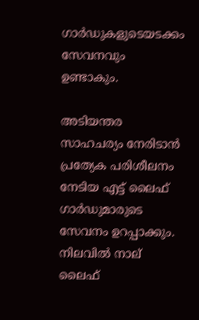ഗാര്‍ഡുകളുടെയടക്കം സേവനവും ഉണ്ടാകും.

അടിയന്തര സാഹചര്യം നേരിടാന്‍ പ്രത്യേക പരിശീലനം നേടിയ എട്ട് ലൈഫ് ഗാര്‍ഡുമാരുടെ സേവനം ഉറപ്പാക്കും. നിലവില്‍ നാല് ലൈഫ്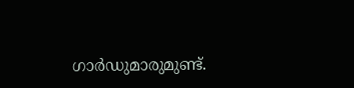ഗാര്‍ഡുമാരുമുണ്ട്.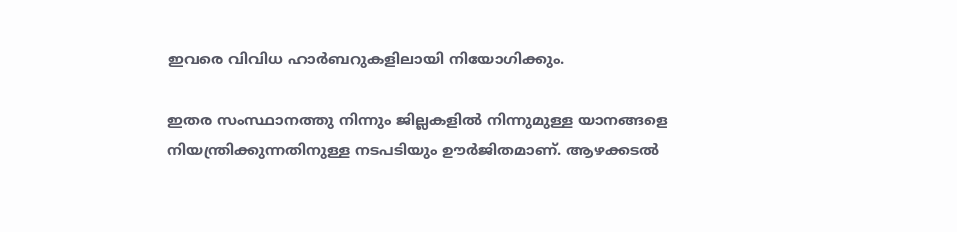ഇവരെ വിവിധ ഹാര്‍ബറുകളിലായി നിയോഗിക്കും.

ഇതര സംസ്ഥാനത്തു നിന്നും ജില്ലകളില്‍ നിന്നുമുള്ള യാനങ്ങളെ നിയന്ത്രിക്കുന്നതിനുള്ള നടപടിയും ഊര്‍ജിതമാണ്. ആഴക്കടല്‍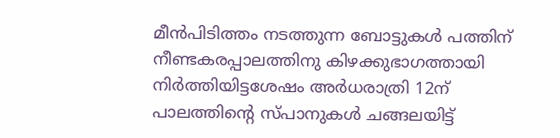മീന്‍പിടിത്തം നടത്തുന്ന ബോട്ടുകള്‍ പത്തിന് നീണ്ടകരപ്പാലത്തിനു കിഴക്കുഭാഗത്തായി നിര്‍ത്തിയിട്ടശേഷം അര്‍ധരാത്രി 12ന് പാലത്തിന്‍റെ സ്പാനുകള്‍ ചങ്ങലയിട്ട്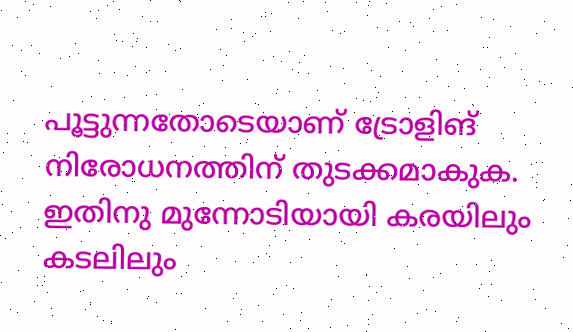പൂട്ടുന്നതോടെയാണ് ട്രോളിങ് നിരോധനത്തിന് തുടക്കമാകുക. ഇതിനു മുന്നോടിയായി കരയിലും കടലിലും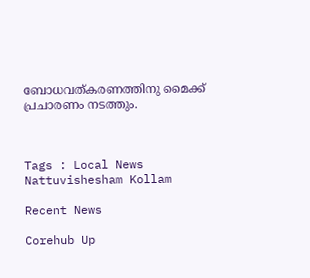ബോധവത്കരണത്തിനു മൈക്ക് പ്രചാരണം നടത്തും.



Tags : Local News Nattuvishesham Kollam

Recent News

Corehub Up